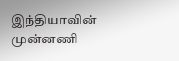இந்தியாவின் முன்னணி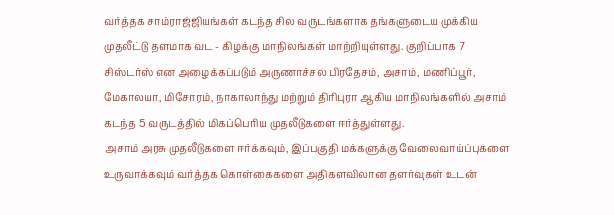வர்த்தக சாம்ராஜ்ஜியங்கள் கடந்த சில வருடங்களாக தங்களுடைய முக்கிய முதலீட்டு தளமாக வட - கிழக்கு மாநிலங்கள் மாற்றியுள்ளது. குறிப்பாக 7 சிஸ்டர்ஸ் என அழைக்கப்படும் அருணாச்சல பிரதேசம், அசாம், மணிப்பூர், மேகாலயா, மிசோரம், நாகாலாந்து மற்றும் திரிபுரா ஆகிய மாநிலங்களில் அசாம் கடந்த 5 வருடத்தில் மிகப்பெரிய முதலீடுகளை ஈர்த்துள்ளது.
அசாம் அரசு முதலீடுகளை ஈர்க்கவும், இப்பகுதி மக்களுக்கு வேலைவாய்ப்புகளை உருவாக்கவும் வர்த்தக கொள்கைகளை அதிகளவிலான தளர்வுகள் உடன்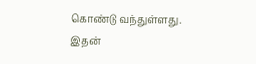கொண்டு வந்துள்ளது.
இதன்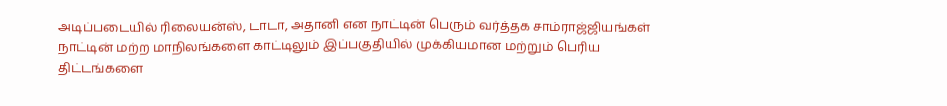அடிப்படையில் ரிலையன்ஸ், டாடா, அதானி என நாட்டின் பெரும் வர்த்தக சாம்ராஜ்ஜியங்கள் நாட்டின் மற்ற மாநிலங்களை காட்டிலும் இப்பகுதியில் முக்கியமான மற்றும் பெரிய திட்டங்களை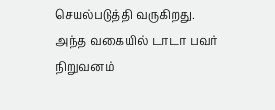செயல்படுத்தி வருகிறது.
அந்த வகையில் டாடா பவர் நிறுவனம்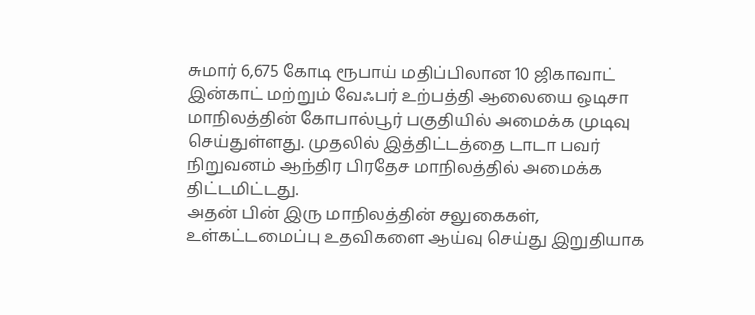சுமார் 6,675 கோடி ரூபாய் மதிப்பிலான 10 ஜிகாவாட் இன்காட் மற்றும் வேஃபர் உற்பத்தி ஆலையை ஒடிசா மாநிலத்தின் கோபால்பூர் பகுதியில் அமைக்க முடிவு செய்துள்ளது. முதலில் இத்திட்டத்தை டாடா பவர் நிறுவனம் ஆந்திர பிரதேச மாநிலத்தில் அமைக்க திட்டமிட்டது.
அதன் பின் இரு மாநிலத்தின் சலுகைகள், உள்கட்டமைப்பு உதவிகளை ஆய்வு செய்து இறுதியாக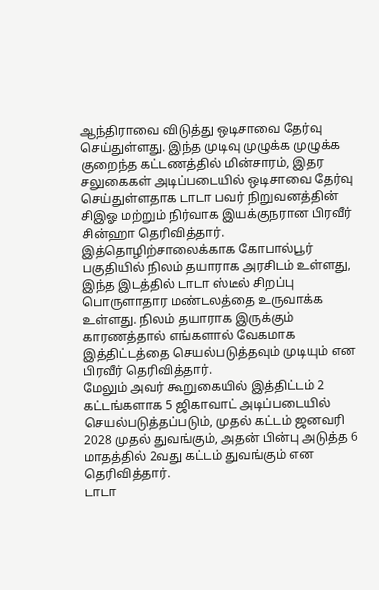ஆந்திராவை விடுத்து ஒடிசாவை தேர்வு செய்துள்ளது. இந்த முடிவு முழுக்க முழுக்க குறைந்த கட்டணத்தில் மின்சாரம், இதர சலுகைகள் அடிப்படையில் ஒடிசாவை தேர்வு செய்துள்ளதாக டாடா பவர் நிறுவனத்தின் சிஇஓ மற்றும் நிர்வாக இயக்குநரான பிரவீர் சின்ஹா தெரிவித்தார்.
இத்தொழிற்சாலைக்காக கோபால்பூர் பகுதியில் நிலம் தயாராக அரசிடம் உள்ளது, இந்த இடத்தில் டாடா ஸ்டீல் சிறப்பு பொருளாதார மண்டலத்தை உருவாக்க உள்ளது. நிலம் தயாராக இருக்கும் காரணத்தால் எங்களால் வேகமாக இத்திட்டத்தை செயல்படுத்தவும் முடியும் என பிரவீர் தெரிவித்தார்.
மேலும் அவர் கூறுகையில் இத்திட்டம் 2 கட்டங்களாக 5 ஜிகாவாட் அடிப்படையில் செயல்படுத்தப்படும், முதல் கட்டம் ஜனவரி 2028 முதல் துவங்கும், அதன் பின்பு அடுத்த 6 மாதத்தில் 2வது கட்டம் துவங்கும் என தெரிவித்தார்.
டாடா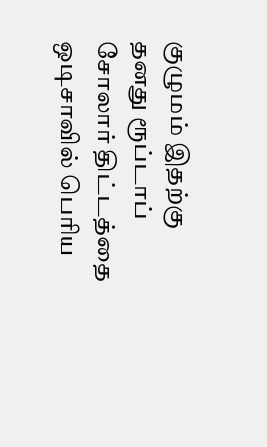குழுமம் இதற்கு தனது ரூப்டாப் சோலார் திட்டத்தை ஒடிசாவில் பெரிய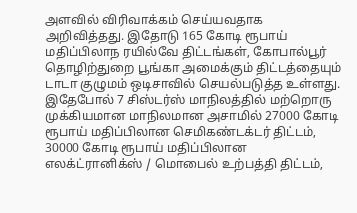அளவில் விரிவாக்கம் செய்யவதாக அறிவித்தது. இதோடு 165 கோடி ரூபாய் மதிப்பிலாந ரயில்வே திட்டங்கள், கோபால்பூர் தொழிற்துறை பூங்கா அமைக்கும் திட்டத்தையும் டாடா குழுமம் ஒடிசாவில் செயல்படுத்த உள்ளது.
இதேபோல் 7 சிஸ்டர்ஸ் மாநிலத்தில் மற்றொரு முக்கியமான மாநிலமான அசாமில் 27000 கோடி ரூபாய் மதிப்பிலான செமிகண்டக்டர் திட்டம், 30000 கோடி ரூபாய் மதிப்பிலான எலக்ட்ரானிக்ஸ் / மொபைல் உற்பத்தி திட்டம்,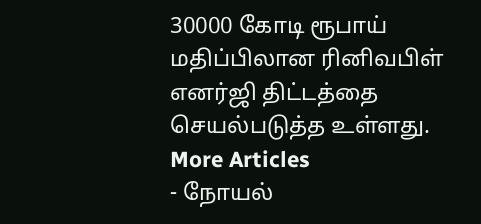30000 கோடி ரூபாய் மதிப்பிலான ரினிவபிள் எனர்ஜி திட்டத்தை செயல்படுத்த உள்ளது.
More Articles
- நோயல்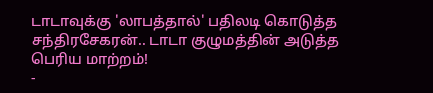டாடாவுக்கு 'லாபத்தால்' பதிலடி கொடுத்த சந்திரசேகரன்.. டாடா குழுமத்தின் அடுத்த பெரிய மாற்றம்!
-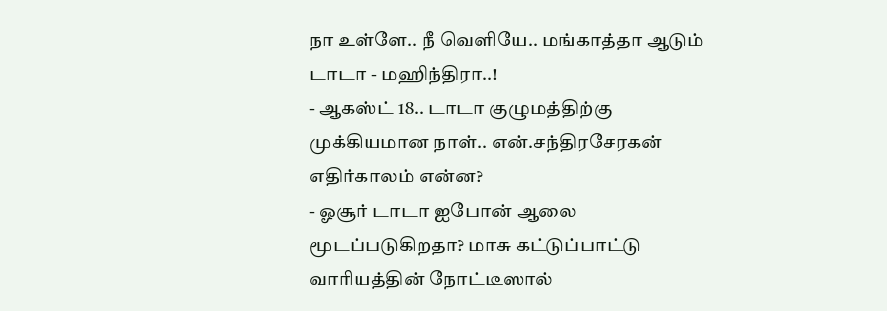நா உள்ளே.. நீ வெளியே.. மங்காத்தா ஆடும் டாடா - மஹிந்திரா..!
- ஆகஸ்ட் 18.. டாடா குழுமத்திற்கு முக்கியமான நாள்.. என்.சந்திரசேரகன் எதிர்காலம் என்ன?
- ஓசூர் டாடா ஐபோன் ஆலை மூடப்படுகிறதா? மாசு கட்டுப்பாட்டு வாரியத்தின் நோட்டீஸால்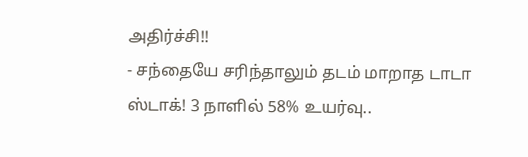அதிர்ச்சி!!
- சந்தையே சரிந்தாலும் தடம் மாறாத டாடா ஸ்டாக்! 3 நாளில் 58% உயர்வு..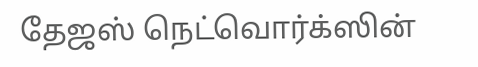தேஜஸ் நெட்வொர்க்ஸின்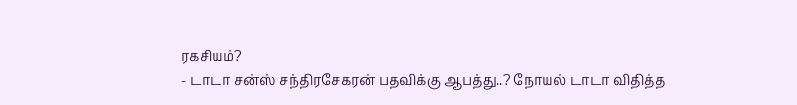ரகசியம்?
- டாடா சன்ஸ் சந்திரசேகரன் பதவிக்கு ஆபத்து..? நோயல் டாடா விதித்த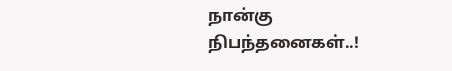நான்கு நிபந்தனைகள்..!